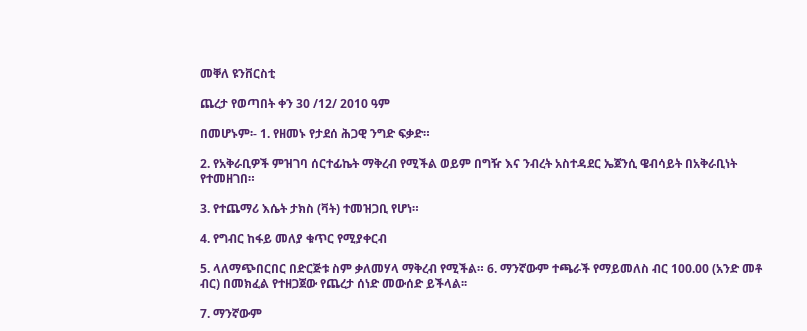መቐለ ዩንቨርስቲ

ጨረታ የወጣበት ቀን 30 /12/ 2010 ዓም

በመሆኑም፡- 1. የዘመኑ የታደሰ ሕጋዊ ንግድ ፍቃድ።

2. የአቅራቢዎች ምዝገባ ሰርተፊኬት ማቅረብ የሚችል ወይም በግዥ እና ንብረት አስተዳደር ኤጀንሲ ዌብሳይት በአቅራቢነት የተመዘገበ።

3. የተጨማሪ እሴት ታክስ (ቫት) ተመዝጋቢ የሆነ።

4. የግብር ከፋይ መለያ ቁጥር የሚያቀርብ

5. ላለማጭበርበር በድርጅቱ ስም ቃለመሃላ ማቅረብ የሚችል። 6. ማንኛውም ተጫራች የማይመለስ ብር 100.00 (አንድ መቶ ብር) በመክፈል የተዘጋጀው የጨረታ ሰነድ መውሰድ ይችላል፡፡

7. ማንኛውም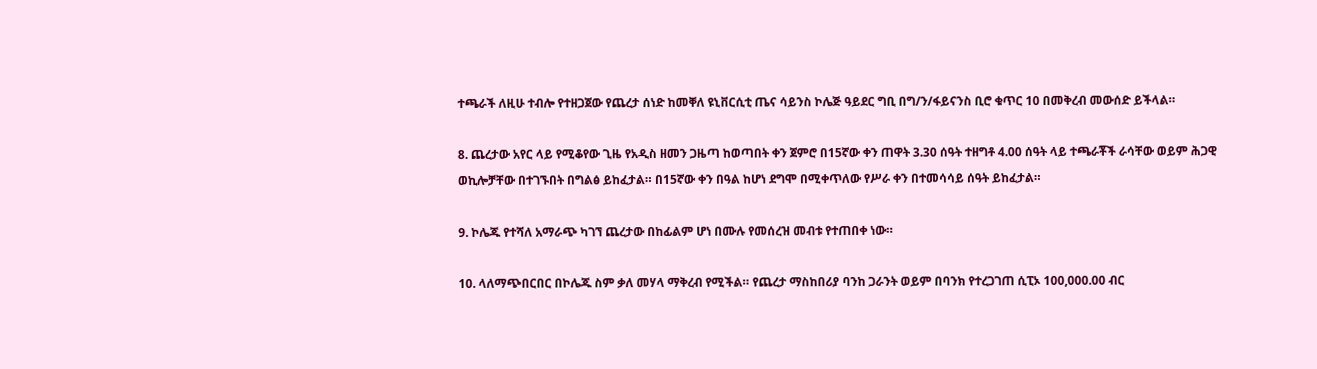ተጫራች ለዚሁ ተብሎ የተዘጋጀው የጨረታ ሰነድ ከመቐለ ዩኒቨርሲቲ ጤና ሳይንስ ኮሌጅ ዓይደር ግቢ በግ/ን/ፋይናንስ ቢሮ ቁጥር 10 በመቅረብ መውሰድ ይችላል።

8. ጨረታው አየር ላይ የሚቆየው ጊዜ የአዲስ ዘመን ጋዜጣ ከወጣበት ቀን ጀምሮ በ15ኛው ቀን ጠዋት 3.30 ሰዓት ተዘግቶ 4.00 ሰዓት ላይ ተጫራቾች ራሳቸው ወይም ሕጋዊ ወኪሎቻቸው በተገኙበት በግልፅ ይከፈታል። በ15ኛው ቀን በዓል ከሆነ ደግሞ በሚቀጥለው የሥራ ቀን በተመሳሳይ ሰዓት ይከፈታል።

9. ኮሌጁ የተሻለ አማራጭ ካገኘ ጨረታው በከፊልም ሆነ በሙሉ የመሰረዝ መብቱ የተጠበቀ ነው።

10. ላለማጭበርበር በኮሌጁ ስም ቃለ መሃላ ማቅረብ የሚችል። የጨረታ ማስከበሪያ ባንከ ጋራንት ወይም በባንክ የተረጋገጠ ሲፒኦ 100,000.00 ብር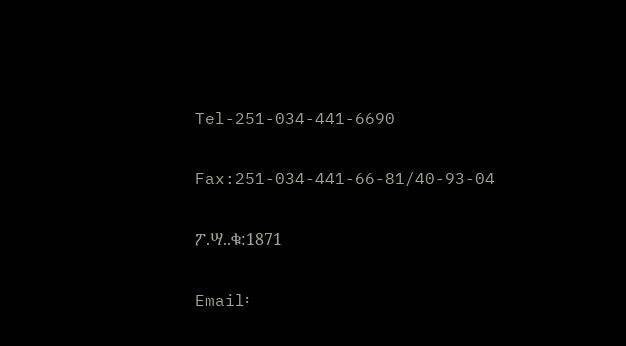Tel-251-034-441-6690

Fax:251-034-441-66-81/40-93-04

ፖ.ሣ..ቁ:1871

Email፡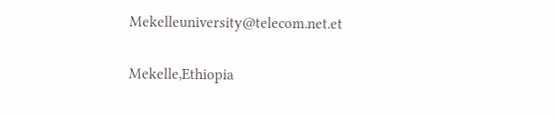Mekelleuniversity@telecom.net.et

Mekelle,Ethiopia